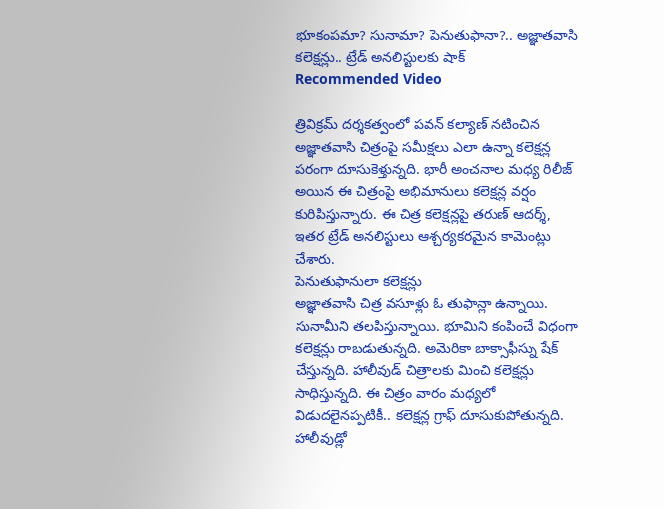భూకంపమా? సునామా? పెనుతుఫానా?.. అజ్ఞాతవాసి కలెక్షన్లు.. ట్రేడ్ అనలిస్టులకు షాక్
Recommended Video

త్రివిక్రమ్ దర్శకత్వంలో పవన్ కల్యాణ్ నటించిన అజ్ఞాతవాసి చిత్రంపై సమీక్షలు ఎలా ఉన్నా కలెక్షన్ల పరంగా దూసుకెళ్తున్నది. భారీ అంచనాల మధ్య రిలీజ్ అయిన ఈ చిత్రంపై అభిమానులు కలెక్షన్ల వర్షం కురిపిస్తున్నారు. ఈ చిత్ర కలెక్షన్లపై తరుణ్ ఆదర్శ్, ఇతర ట్రేడ్ అనలిస్టులు ఆశ్చర్యకరమైన కామెంట్లు చేశారు.
పెనుతుఫానులా కలెక్షన్లు
అజ్ఞాతవాసి చిత్ర వసూళ్లు ఓ తుఫాన్లా ఉన్నాయి. సునామీని తలపిస్తున్నాయి. భూమిని కంపించే విధంగా కలెక్షన్లు రాబడుతున్నది. అమెరికా బాక్సాఫీస్ను షేక్ చేస్తున్నది. హాలీవుడ్ చిత్రాలకు మించి కలెక్షన్లు సాధిస్తున్నది. ఈ చిత్రం వారం మధ్యలో విడుదలైనప్పటికీ.. కలెక్షన్ల గ్రాఫ్ దూసుకుపోతున్నది.
హాలీవుడ్లో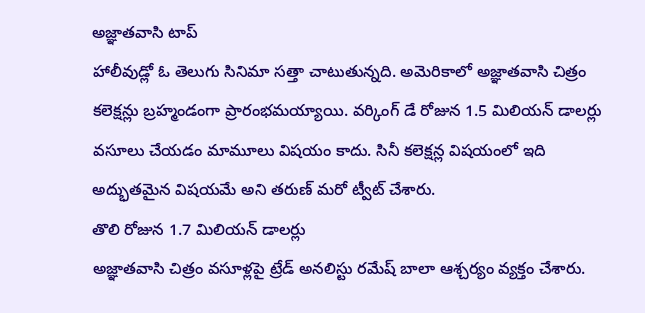అజ్ఞాతవాసి టాప్
హాలీవుడ్లో ఓ తెలుగు సినిమా సత్తా చాటుతున్నది. అమెరికాలో అజ్ఞాతవాసి చిత్రం కలెక్షన్లు బ్రహ్మండంగా ప్రారంభమయ్యాయి. వర్కింగ్ డే రోజున 1.5 మిలియన్ డాలర్లు వసూలు చేయడం మామూలు విషయం కాదు. సినీ కలెక్షన్ల విషయంలో ఇది అద్భుతమైన విషయమే అని తరుణ్ మరో ట్వీట్ చేశారు.
తొలి రోజున 1.7 మిలియన్ డాలర్లు
అజ్ఞాతవాసి చిత్రం వసూళ్లపై ట్రేడ్ అనలిస్టు రమేష్ బాలా ఆశ్చర్యం వ్యక్తం చేశారు.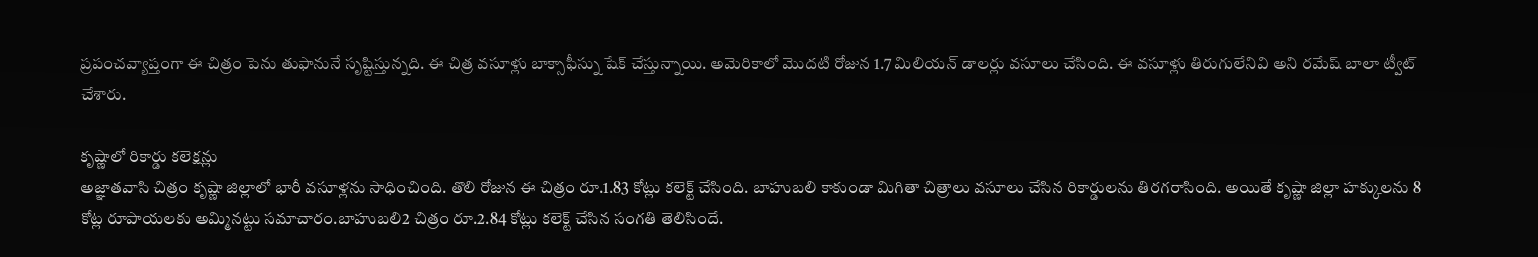ప్రపంచవ్యాప్తంగా ఈ చిత్రం పెను తుఫానునే సృష్టిస్తున్నది. ఈ చిత్ర వసూళ్లు బాక్సాఫీస్ను షేక్ చేస్తున్నాయి. అమెరికాలో మొదటి రోజున 1.7 మిలియన్ డాలర్లు వసూలు చేసింది. ఈ వసూళ్లు తిరుగులేనివి అని రమేష్ బాలా ట్వీట్ చేశారు.

కృష్ణాలో రికార్డు కలెక్షన్లు
అజ్ఞాతవాసి చిత్రం కృష్ణా జిల్లాలో భారీ వసూళ్లను సాధించింది. తొలి రోజున ఈ చిత్రం రూ.1.83 కోట్లు కలెక్ట్ చేసింది. బాహుబలి కాకుండా మిగితా చిత్రాలు వసూలు చేసిన రికార్డులను తిరగరాసింది. అయితే కృష్ణా జిల్లా హక్కులను 8 కోట్ల రూపాయలకు అమ్మినట్టు సమాచారం.బాహుబలి2 చిత్రం రూ.2.84 కోట్లు కలెక్ట్ చేసిన సంగతి తెలిసిందే.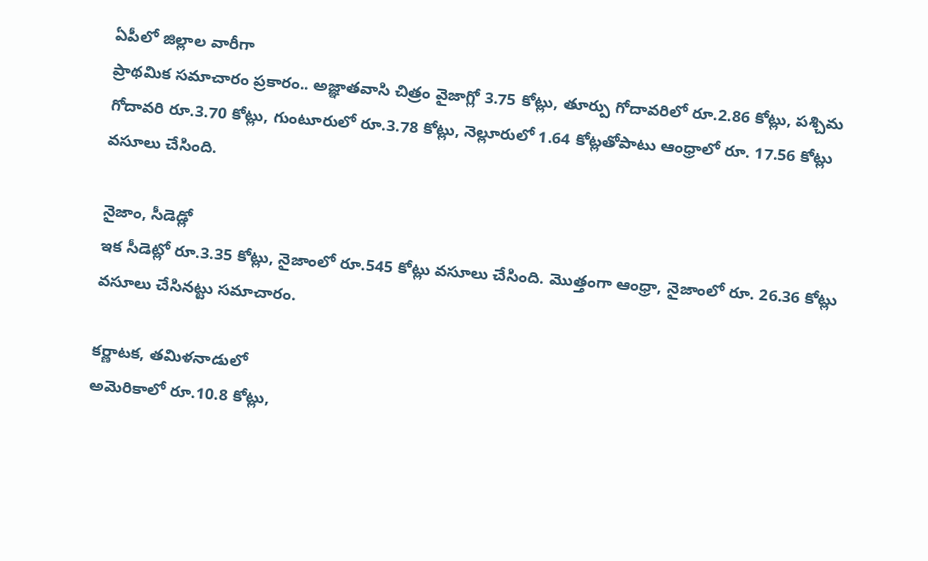ఏపీలో జిల్లాల వారీగా
ప్రాథమిక సమాచారం ప్రకారం.. అజ్ఞాతవాసి చిత్రం వైజాగ్లో 3.75 కోట్లు, తూర్పు గోదావరిలో రూ.2.86 కోట్లు, పశ్చిమ గోదావరి రూ.3.70 కోట్లు, గుంటూరులో రూ.3.78 కోట్లు, నెల్లూరులో 1.64 కోట్లతోపాటు ఆంధ్రాలో రూ. 17.56 కోట్లు వసూలు చేసింది.

నైజాం, సీడెడ్లో
ఇక సీడెట్లో రూ.3.35 కోట్లు, నైజాంలో రూ.545 కోట్లు వసూలు చేసింది. మొత్తంగా ఆంధ్రా, నైజాంలో రూ. 26.36 కోట్లు వసూలు చేసినట్టు సమాచారం.

కర్ణాటక, తమిళనాడులో
అమెరికాలో రూ.10.8 కోట్లు,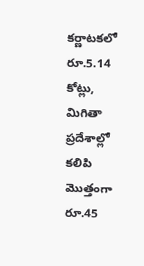కర్ణాటకలో రూ.5.14 కోట్లు, మిగితా ప్రదేశాల్లో కలిపి మొత్తంగా రూ.45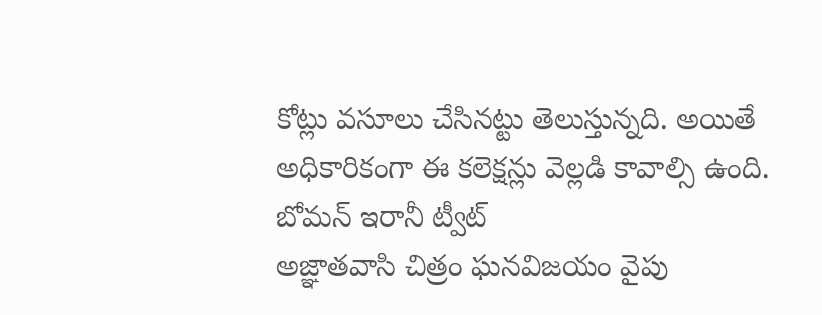కోట్లు వసూలు చేసినట్టు తెలుస్తున్నది. అయితే అధికారికంగా ఈ కలెక్షన్లు వెల్లడి కావాల్సి ఉంది.
బోమన్ ఇరానీ ట్వీట్
అజ్ఞాతవాసి చిత్రం ఘనవిజయం వైపు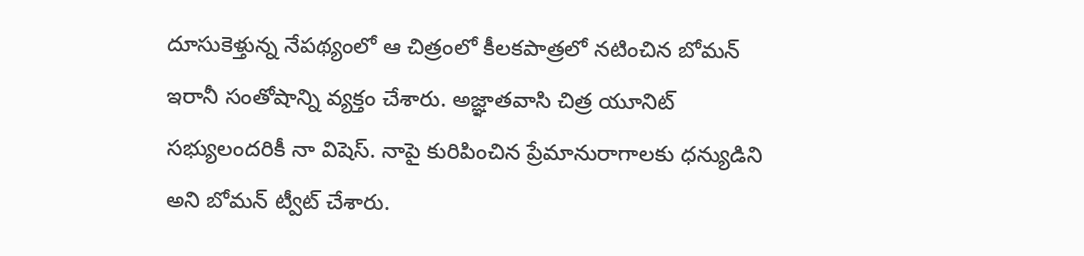దూసుకెళ్తున్న నేపథ్యంలో ఆ చిత్రంలో కీలకపాత్రలో నటించిన బోమన్ ఇరానీ సంతోషాన్ని వ్యక్తం చేశారు. అజ్ఞాతవాసి చిత్ర యూనిట్ సభ్యులందరికీ నా విషెస్. నాపై కురిపించిన ప్రేమానురాగాలకు ధన్యుడిని అని బోమన్ ట్వీట్ చేశారు.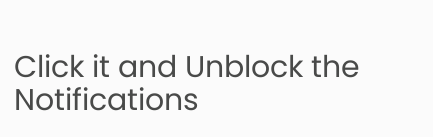Click it and Unblock the Notifications